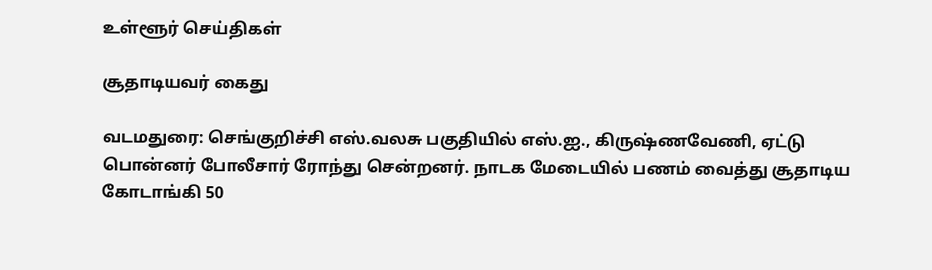உள்ளூர் செய்திகள்

சூதாடியவர் கைது

வடமதுரை: செங்குறிச்சி எஸ்.வலசு பகுதியில் எஸ்.ஐ., கிருஷ்ணவேணி, ஏட்டு பொன்னர் போலீசார் ரோந்து சென்றனர். நாடக மேடையில் பணம் வைத்து சூதாடிய கோடாங்கி 50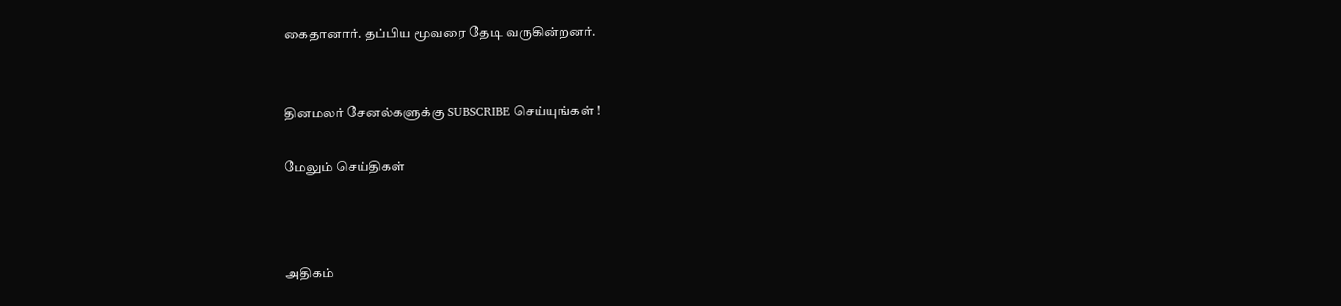கைதானார். தப்பிய மூவரை தேடி வருகின்றனர்.


தினமலர் சேனல்களுக்கு SUBSCRIBE செய்யுங்கள் !

மேலும் செய்திகள்



அதிகம்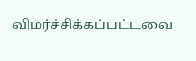விமர்ச்சிக்கப்பட்டவை